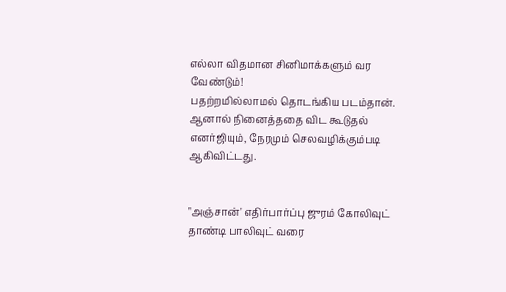எல்லா விதமான சினிமாக்களும் வர வேண்டும்!
பதற்றமில்லாமல் தொடங்கிய படம்தான். ஆனால் நினைத்ததை விட கூடுதல் எனர்ஜியும், நேரமும் செலவழிக்கும்படி ஆகிவிட்டது.


"அஞ்சான்' எதிர்பார்ப்பு ஜுரம் கோலிவுட் தாண்டி பாலிவுட் வரை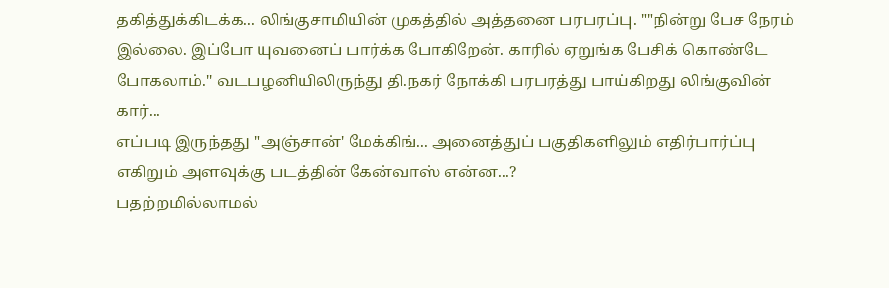தகித்துக்கிடக்க... லிங்குசாமியின் முகத்தில் அத்தனை பரபரப்பு. ""நின்று பேச நேரம் இல்லை. இப்போ யுவனைப் பார்க்க போகிறேன். காரில் ஏறுங்க பேசிக் கொண்டே போகலாம்.'' வடபழனியிலிருந்து தி.நகர் நோக்கி பரபரத்து பாய்கிறது லிங்குவின் கார்...
எப்படி இருந்தது "அஞ்சான்' மேக்கிங்... அனைத்துப் பகுதிகளிலும் எதிர்பார்ப்பு எகிறும் அளவுக்கு படத்தின் கேன்வாஸ் என்ன...?
பதற்றமில்லாமல்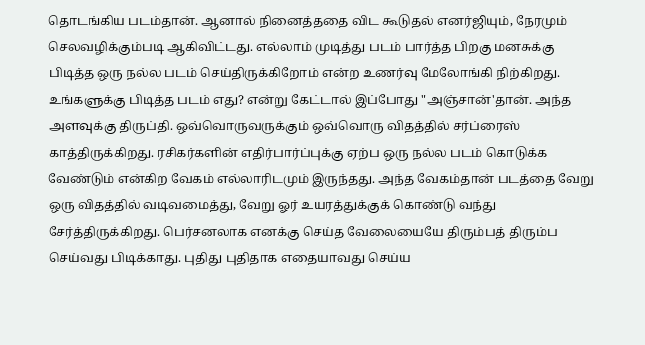தொடங்கிய படம்தான். ஆனால் நினைத்ததை விட கூடுதல் எனர்ஜியும், நேரமும் செலவழிக்கும்படி ஆகிவிட்டது. எல்லாம் முடித்து படம் பார்த்த பிறகு மனசுக்கு பிடித்த ஒரு நல்ல படம் செய்திருக்கிறோம் என்ற உணர்வு மேலோங்கி நிற்கிறது. உங்களுக்கு பிடித்த படம் எது? என்று கேட்டால் இப்போது "அஞ்சான்'தான். அந்த அளவுக்கு திருப்தி. ஒவ்வொருவருக்கும் ஒவ்வொரு விதத்தில் சர்ப்ரைஸ் காத்திருக்கிறது. ரசிகர்களின் எதிர்பார்ப்புக்கு ஏற்ப ஒரு நல்ல படம் கொடுக்க வேண்டும் என்கிற வேகம் எல்லாரிடமும் இருந்தது. அந்த வேகம்தான் படத்தை வேறு ஒரு விதத்தில் வடிவமைத்து, வேறு ஓர் உயரத்துக்குக் கொண்டு வந்து சேர்த்திருக்கிறது. பெர்சனலாக எனக்கு செய்த வேலையையே திரும்பத் திரும்ப செய்வது பிடிக்காது. புதிது புதிதாக எதையாவது செய்ய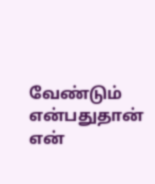வேண்டும் என்பதுதான் என்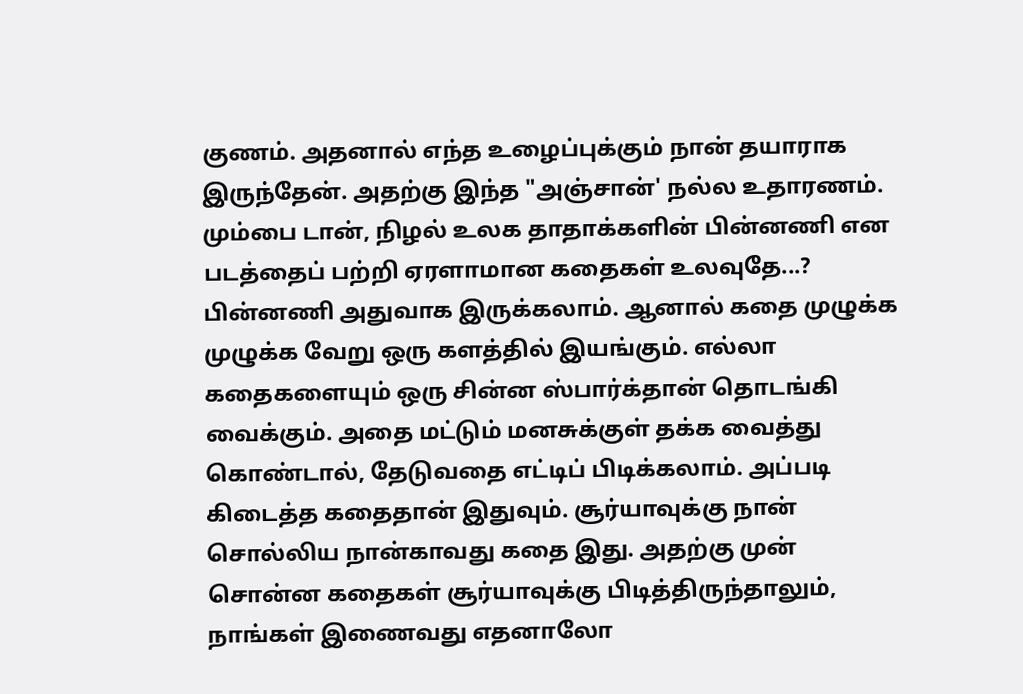குணம். அதனால் எந்த உழைப்புக்கும் நான் தயாராக இருந்தேன். அதற்கு இந்த "அஞ்சான்' நல்ல உதாரணம்.
மும்பை டான், நிழல் உலக தாதாக்களின் பின்னணி என படத்தைப் பற்றி ஏரளாமான கதைகள் உலவுதே...?
பின்னணி அதுவாக இருக்கலாம். ஆனால் கதை முழுக்க முழுக்க வேறு ஒரு களத்தில் இயங்கும். எல்லா கதைகளையும் ஒரு சின்ன ஸ்பார்க்தான் தொடங்கி வைக்கும். அதை மட்டும் மனசுக்குள் தக்க வைத்து கொண்டால், தேடுவதை எட்டிப் பிடிக்கலாம். அப்படி கிடைத்த கதைதான் இதுவும். சூர்யாவுக்கு நான் சொல்லிய நான்காவது கதை இது. அதற்கு முன் சொன்ன கதைகள் சூர்யாவுக்கு பிடித்திருந்தாலும், நாங்கள் இணைவது எதனாலோ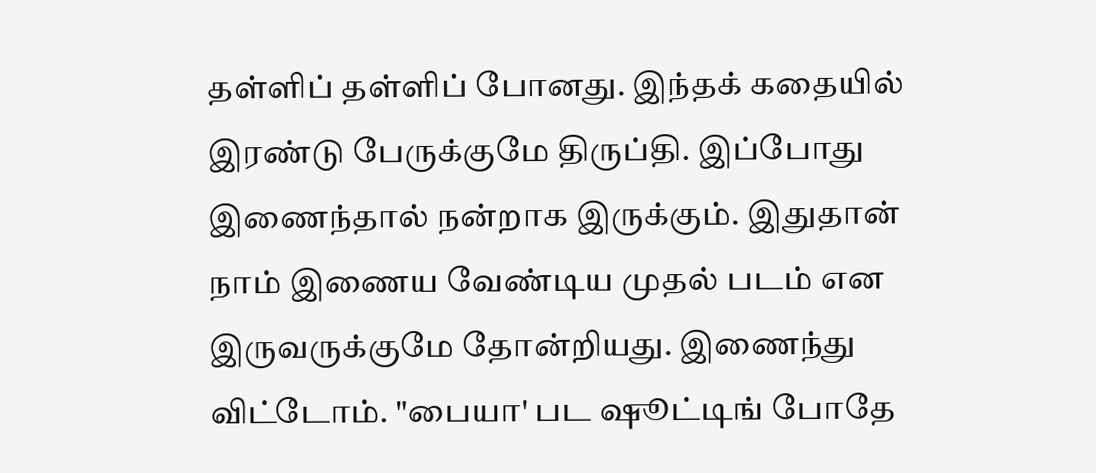தள்ளிப் தள்ளிப் போனது. இந்தக் கதையில் இரண்டு பேருக்குமே திருப்தி. இப்போது இணைந்தால் நன்றாக இருக்கும். இதுதான் நாம் இணைய வேண்டிய முதல் படம் என இருவருக்குமே தோன்றியது. இணைந்து விட்டோம். "பையா' பட ஷூட்டிங் போதே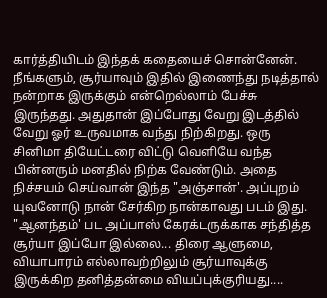கார்த்தியிடம் இந்தக் கதையைச் சொன்னேன். நீங்களும், சூர்யாவும் இதில் இணைந்து நடித்தால் நன்றாக இருக்கும் என்றெல்லாம் பேச்சு இருந்தது. அதுதான் இப்போது வேறு இடத்தில் வேறு ஓர் உருவமாக வந்து நிற்கிறது. ஒரு சினிமா தியேட்டரை விட்டு வெளியே வந்த பின்னரும் மனதில் நிற்க வேண்டும். அதை நிச்சயம் செய்வான் இந்த "அஞ்சான்'. அப்புறம் யுவனோடு நான் சேர்கிற நான்காவது படம் இது.
"ஆனந்தம்' பட அப்பாஸ் கேரக்டருக்காக சந்தித்த சூர்யா இப்போ இல்லை... திரை ஆளுமை, வியாபாரம் எல்லாவற்றிலும் சூர்யாவுக்கு இருக்கிற தனித்தன்மை வியப்புக்குரியது....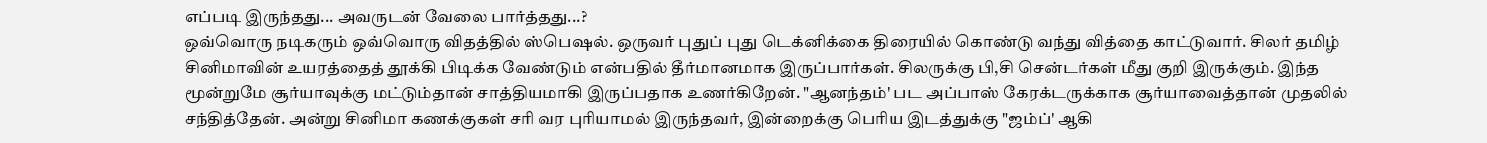எப்படி இருந்தது... அவருடன் வேலை பார்த்தது...?
ஒவ்வொரு நடிகரும் ஒவ்வொரு விதத்தில் ஸ்பெஷல். ஒருவர் புதுப் புது டெக்னிக்கை திரையில் கொண்டு வந்து வித்தை காட்டுவார். சிலர் தமிழ் சினிமாவின் உயரத்தைத் தூக்கி பிடிக்க வேண்டும் என்பதில் தீர்மானமாக இருப்பார்கள். சிலருக்கு பி,சி சென்டர்கள் மீது குறி இருக்கும். இந்த மூன்றுமே சூர்யாவுக்கு மட்டும்தான் சாத்தியமாகி இருப்பதாக உணர்கிறேன். "ஆனந்தம்' பட அப்பாஸ் கேரக்டருக்காக சூர்யாவைத்தான் முதலில் சந்தித்தேன். அன்று சினிமா கணக்குகள் சரி வர புரியாமல் இருந்தவர், இன்றைக்கு பெரிய இடத்துக்கு "ஜம்ப்' ஆகி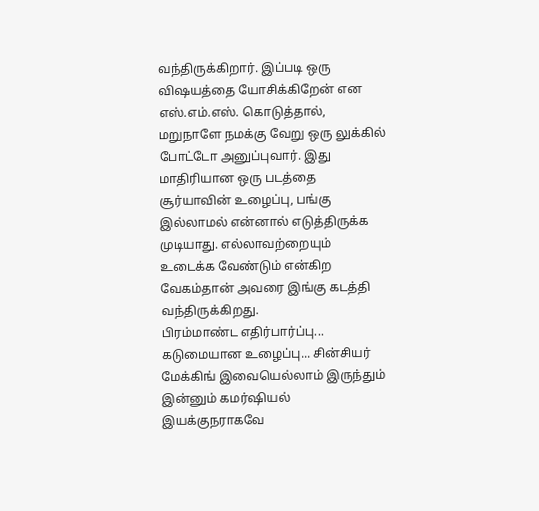வந்திருக்கிறார். இப்படி ஒரு விஷயத்தை யோசிக்கிறேன் என எஸ்.எம்.எஸ். கொடுத்தால், மறுநாளே நமக்கு வேறு ஒரு லுக்கில் போட்டோ அனுப்புவார். இது மாதிரியான ஒரு படத்தை சூர்யாவின் உழைப்பு, பங்கு இல்லாமல் என்னால் எடுத்திருக்க முடியாது. எல்லாவற்றையும் உடைக்க வேண்டும் என்கிற வேகம்தான் அவரை இங்கு கடத்தி வந்திருக்கிறது.
பிரம்மாண்ட எதிர்பார்ப்பு... கடுமையான உழைப்பு... சின்சியர் மேக்கிங் இவையெல்லாம் இருந்தும் இன்னும் கமர்ஷியல் இயக்குநராகவே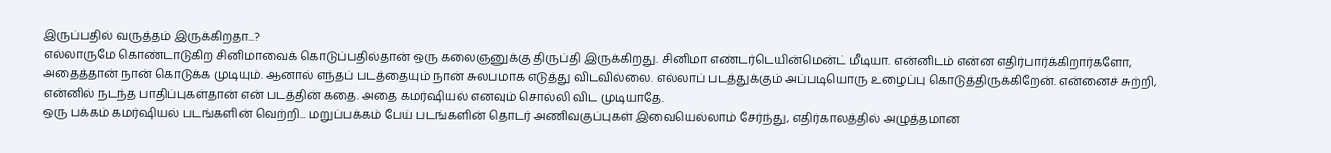இருப்பதில் வருத்தம் இருக்கிறதா...?
எல்லாருமே கொண்டாடுகிற சினிமாவைக் கொடுப்பதில்தான் ஒரு கலைஞனுக்கு திருப்தி இருக்கிறது. சினிமா எண்டர்டெயின்மென்ட் மீடியா. என்னிடம் என்ன எதிர்பார்க்கிறார்களோ, அதைத்தான் நான் கொடுக்க முடியும். ஆனால் எந்தப் படத்தையும் நான் சுலபமாக எடுத்து விடவில்லை. எல்லாப் படத்துக்கும் அப்படியொரு உழைப்பு கொடுத்திருக்கிறேன். என்னைச் சுற்றி, என்னில் நடந்த பாதிப்புகள்தான் என் படத்தின் கதை. அதை கமர்ஷியல் எனவும் சொல்லி விட முடியாதே.
ஒரு பக்கம் கமர்ஷியல் படங்களின் வெற்றி... மறுப்பக்கம் பேய் படங்களின் தொடர் அணிவகுப்புகள் இவையெல்லாம் சேர்ந்து, எதிர்காலத்தில் அழுத்தமான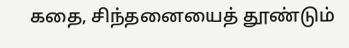கதை, சிந்தனையைத் தூண்டும்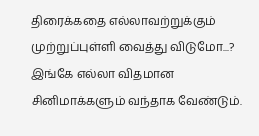திரைக்கதை எல்லாவற்றுக்கும் முற்றுப்புள்ளி வைத்து விடுமோ...?
இங்கே எல்லா விதமான சினிமாக்களும் வந்தாக வேண்டும்.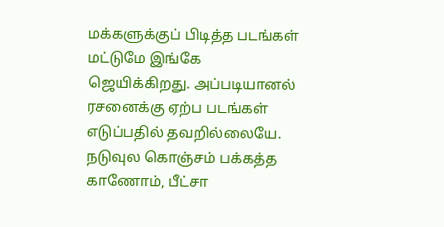மக்களுக்குப் பிடித்த படங்கள் மட்டுமே இங்கே ஜெயிக்கிறது. அப்படியானல் ரசனைக்கு ஏற்ப படங்கள் எடுப்பதில் தவறில்லையே. நடுவுல கொஞ்சம் பக்கத்த காணோம், பீட்சா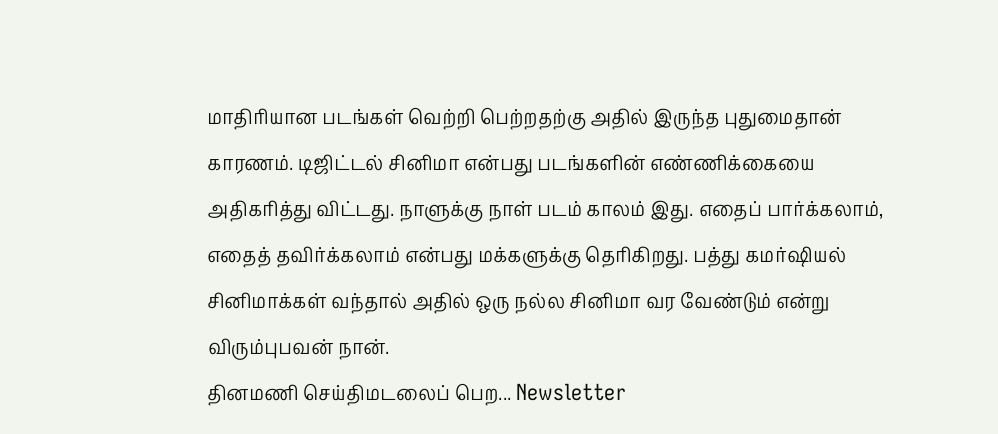மாதிரியான படங்கள் வெற்றி பெற்றதற்கு அதில் இருந்த புதுமைதான் காரணம். டிஜிட்டல் சினிமா என்பது படங்களின் எண்ணிக்கையை அதிகரித்து விட்டது. நாளுக்கு நாள் படம் காலம் இது. எதைப் பார்க்கலாம், எதைத் தவிர்க்கலாம் என்பது மக்களுக்கு தெரிகிறது. பத்து கமர்ஷியல் சினிமாக்கள் வந்தால் அதில் ஒரு நல்ல சினிமா வர வேண்டும் என்று விரும்புபவன் நான்.
தினமணி செய்திமடலைப் பெற... Newsletter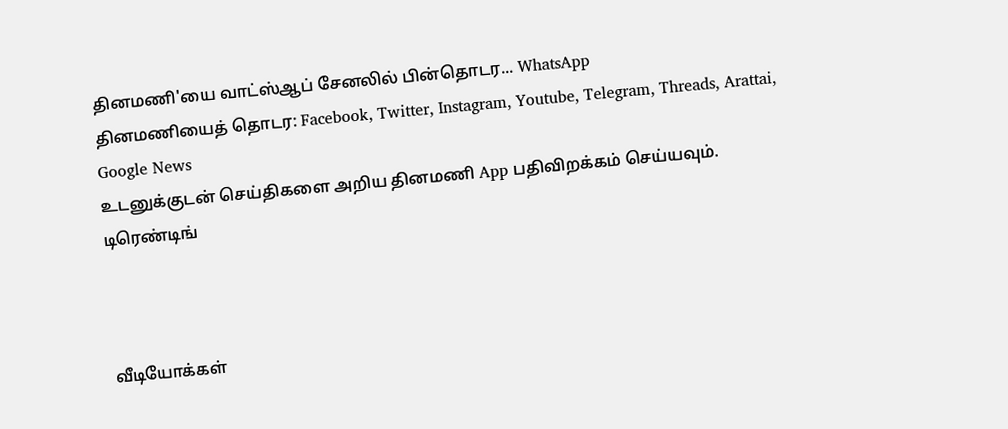தினமணி'யை வாட்ஸ்ஆப் சேனலில் பின்தொடர... WhatsApp
தினமணியைத் தொடர: Facebook, Twitter, Instagram, Youtube, Telegram, Threads, Arattai, Google News
உடனுக்குடன் செய்திகளை அறிய தினமணி App பதிவிறக்கம் செய்யவும்.
டிரெண்டிங்



வீடியோக்கள்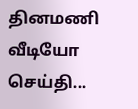தினமணி வீடியோ செய்தி...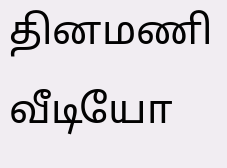தினமணி வீடியோ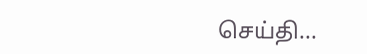செய்தி...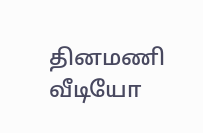தினமணி வீடியோ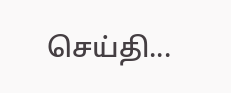செய்தி...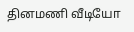தினமணி வீடியோ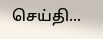செய்தி...